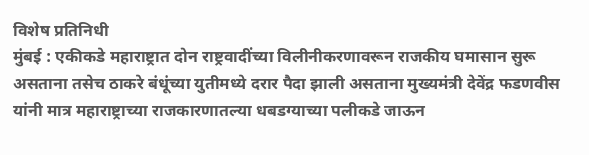विशेष प्रतिनिधी
मुंबई : एकीकडे महाराष्ट्रात दोन राष्ट्रवादींच्या विलीनीकरणावरून राजकीय घमासान सुरू असताना तसेच ठाकरे बंधूंच्या युतीमध्ये दरार पैदा झाली असताना मुख्यमंत्री देवेंद्र फडणवीस यांनी मात्र महाराष्ट्राच्या राजकारणातल्या धबडग्याच्या पलीकडे जाऊन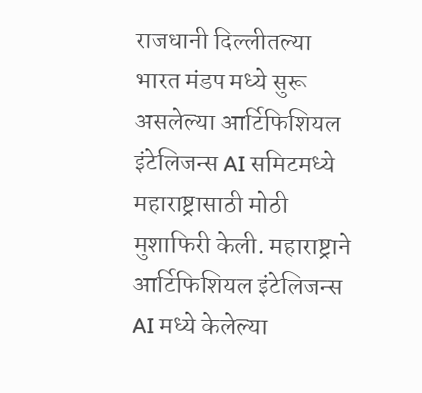राजधानी दिल्लीतल्या भारत मंडप मध्ये सुरू असलेल्या आर्टिफिशियल इंटेलिजन्स AI समिटमध्ये महाराष्ट्रासाठी मोठी मुशाफिरी केली. महाराष्ट्राने आर्टिफिशियल इंटेलिजन्स AI मध्ये केलेल्या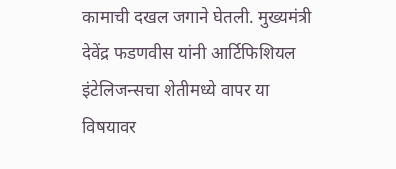कामाची दखल जगाने घेतली. मुख्यमंत्री देवेंद्र फडणवीस यांनी आर्टिफिशियल इंटेलिजन्सचा शेतीमध्ये वापर या विषयावर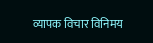व्यापक विचार विनिमय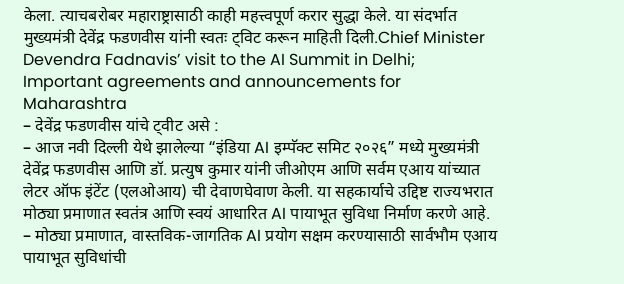केला. त्याचबरोबर महाराष्ट्रासाठी काही महत्त्वपूर्ण करार सुद्धा केले. या संदर्भात मुख्यमंत्री देवेंद्र फडणवीस यांनी स्वतः ट्विट करून माहिती दिली.Chief Minister Devendra Fadnavis’ visit to the AI Summit in Delhi; Important agreements and announcements for Maharashtra
– देवेंद्र फडणवीस यांचे ट्वीट असे :
– आज नवी दिल्ली येथे झालेल्या “इंडिया AI इम्पॅक्ट समिट २०२६” मध्ये मुख्यमंत्री देवेंद्र फडणवीस आणि डॉ. प्रत्युष कुमार यांनी जीओएम आणि सर्वम एआय यांच्यात लेटर ऑफ इंटेंट (एलओआय) ची देवाणघेवाण केली. या सहकार्याचे उद्दिष्ट राज्यभरात मोठ्या प्रमाणात स्वतंत्र आणि स्वयं आधारित AI पायाभूत सुविधा निर्माण करणे आहे.
– मोठ्या प्रमाणात, वास्तविक-जागतिक AI प्रयोग सक्षम करण्यासाठी सार्वभौम एआय पायाभूत सुविधांची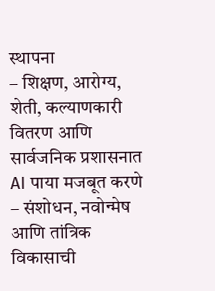स्थापना
– शिक्षण, आरोग्य, शेती, कल्याणकारी वितरण आणि सार्वजनिक प्रशासनात AI पाया मजबूत करणे
– संशोधन, नवोन्मेष आणि तांत्रिक विकासाची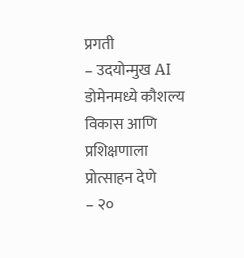प्रगती
– उदयोन्मुख AI डोमेनमध्ये कौशल्य विकास आणि प्रशिक्षणाला प्रोत्साहन देणे
– २०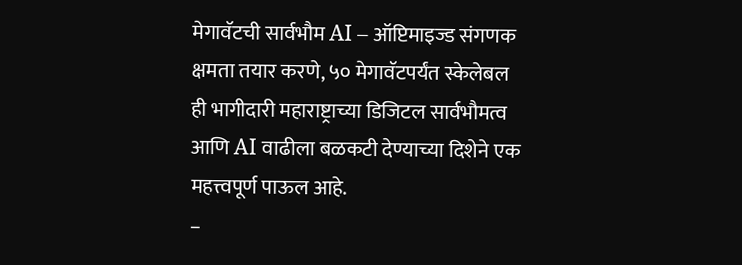मेगावॅटची सार्वभौम AI – ऑप्टिमाइज्ड संगणक क्षमता तयार करणे, ५० मेगावॅटपर्यंत स्केलेबल ही भागीदारी महाराष्ट्राच्या डिजिटल सार्वभौमत्व आणि AI वाढीला बळकटी देण्याच्या दिशेने एक महत्त्वपूर्ण पाऊल आहे.
–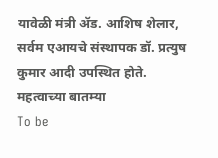यावेळी मंत्री ॲड. आशिष शेलार, सर्वम एआयचे संस्थापक डॉ. प्रत्युष कुमार आदी उपस्थित होते.
महत्वाच्या बातम्या
To be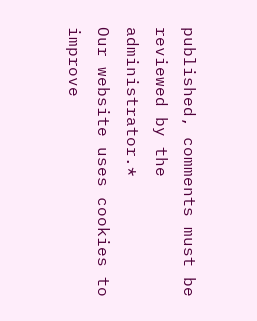published, comments must be reviewed by the administrator.*
Our website uses cookies to improve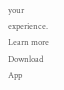your experience. Learn more
Download App